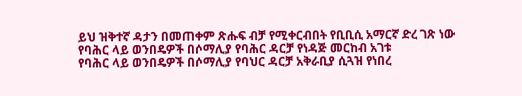ይህ ዝቅተኛ ዳታን በመጠቀም ጽሑፍ ብቻ የሚቀርብበት የቢቢሲ አማርኛ ድረ ገጽ ነው
የባሕር ላይ ወንበዴዎች በሶማሊያ የባሕር ዳርቻ የነዳጅ መርከብ አገቱ
የባሕር ላይ ወንበዴዎች በሶማሊያ የባህር ዳርቻ አቅራቢያ ሲጓዝ የነበረ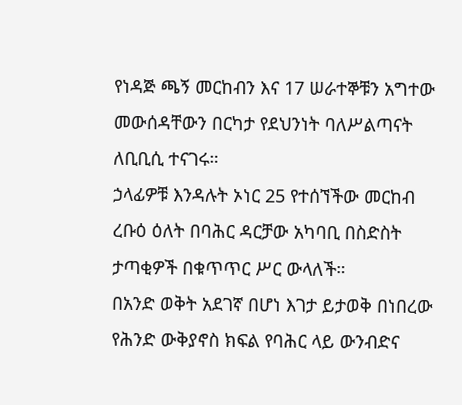የነዳጅ ጫኝ መርከብን እና 17 ሠራተኞቹን አግተው መውሰዳቸውን በርካታ የደህንነት ባለሥልጣናት ለቢቢሲ ተናገሩ።
ኃላፊዎቹ እንዳሉት ኦነር 25 የተሰኘችው መርከብ ረቡዕ ዕለት በባሕር ዳርቻው አካባቢ በስድስት ታጣቂዎች በቁጥጥር ሥር ውላለች።
በአንድ ወቅት አደገኛ በሆነ እገታ ይታወቅ በነበረው የሕንድ ውቅያኖስ ክፍል የባሕር ላይ ውንብድና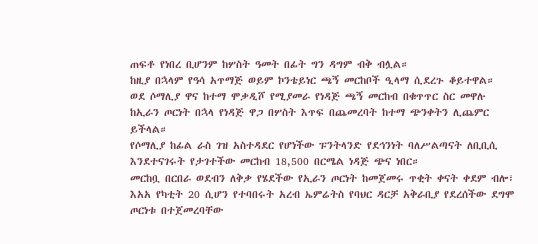ጠፍቶ የነበረ ቢሆንም ከሦስት ዓመት በፊት ግን ዳግም ብቅ ብሏል።
ከዚያ በኋላም የዓሳ አጥማጅ ወይም ኮንቴይነር ጫኝ መርከቦች ዒላማ ሲደረጉ ቆይተዋል።
ወደ ሶማሊያ ዋና ከተማ ሞቃዲሾ የሚያመራ የነዳጅ ጫኝ መርከብ በቁጥጥር ስር መዋሉ ከኢራን ጦርነት በኋላ የነዳጅ ዋጋ በሦስት እጥፍ በጨመረባት ከተማ ጭንቀትን ሊጨምር ይችላል።
የሶማሊያ ከፊል ራስ ገዝ አስተዳደር የሆነችው ፑንትላንድ የደኅንነት ባለሥልጣናት ለቢቢሲ እንደተናገሩት የታገተችው መርከብ 18,500 በርሜል ነዳጅ ጭና ነበር።
መርከቧ በርበራ ወደብን ለቅቃ የሄደችው የኢራን ጦርነት ከመጀመሩ ጥቂት ቀናት ቀደም ብሎ፣ እአአ የካቲት 20 ሲሆን የተባበሩት አረብ ኤምሬትስ የባህር ዳርቻ አቅራቢያ የደረሰችው ደግሞ ጦርነቱ በተጀመረባቸው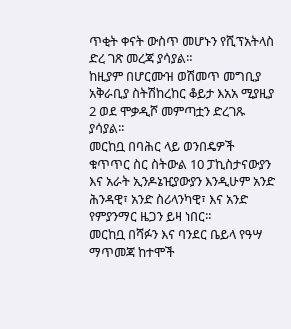ጥቂት ቀናት ውስጥ መሆኑን የሺፕአትላስ ድረ ገጽ መረጃ ያሳያል።
ከዚያም በሆርሙዝ ወሽመጥ መግቢያ አቅራቢያ ስትሽከረከር ቆይታ እአአ ሚያዚያ 2 ወደ ሞቃዲሾ መምጣቷን ድረገጹ ያሳያል።
መርከቧ በባሕር ላይ ወንበዴዎች ቁጥጥር ስር ስትውል 10 ፓኪስታናውያን እና አራት ኢንዶኔዢያውያን እንዲሁም አንድ ሕንዳዊ፣ አንድ ስሪላንካዊ፣ እና አንድ የምያንማር ዜጋን ይዛ ነበር።
መርከቧ በሻፉን እና ባንደር ቤይላ የዓሣ ማጥመጃ ከተሞች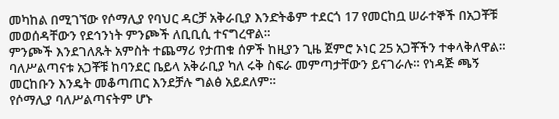መካከል በሚገኘው የሶማሊያ የባህር ዳርቻ አቅራቢያ እንድትቆም ተደርጎ 17 የመርከቧ ሠራተኞች በአጋቾቹ መወሰዳቸውን የደኅንነት ምንጮች ለቢቢሲ ተናግረዋል።
ምንጮች እንደገለጹት አምስት ተጨማሪ የታጠቁ ሰዎች ከዚያን ጊዜ ጀምሮ ኦነር 25 አጋቾችን ተቀላቅለዋል።
ባለሥልጣናቱ አጋቾቹ ከባንደር ቤይላ አቅራቢያ ካለ ሩቅ ስፍራ መምጣታቸውን ይናገራሉ። የነዳጅ ጫኝ መርከቡን እንዴት መቆጣጠር እንደቻሉ ግልፅ አይደለም።
የሶማሊያ ባለሥልጣናትም ሆኑ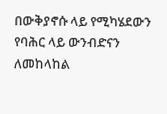በውቅያኖሱ ላይ የሚካሄደውን የባሕር ላይ ውንብድናን ለመከላከል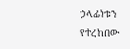ኃላፊነቱን የተረከበው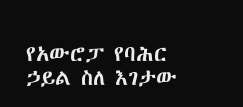የአውሮፓ የባሕር ኃይል ስለ እገታው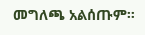መግለጫ አልሰጡም።